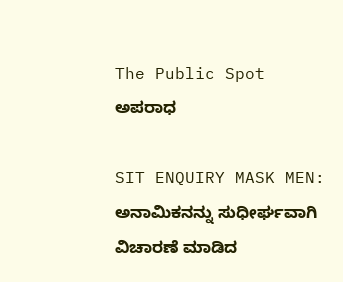The Public Spot
ಅಪರಾಧ

SIT ENQUIRY MASK MEN: ಅನಾಮಿಕನನ್ನು ಸುಧೀರ್ಘವಾಗಿ ವಿಚಾರಣೆ ಮಾಡಿದ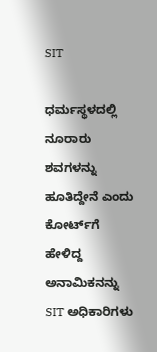SIT

ಧರ್ಮಸ್ಥಳದಲ್ಲಿ ನೂರಾರು ಶವಗಳನ್ನು ಹೂತಿದ್ದೇನೆ ಎಂದು ಕೋರ್ಟ್‌ಗೆ ಹೇಳಿದ್ದ ಅನಾಮಿಕನನ್ನು SIT ಅಧಿಕಾರಿಗಳು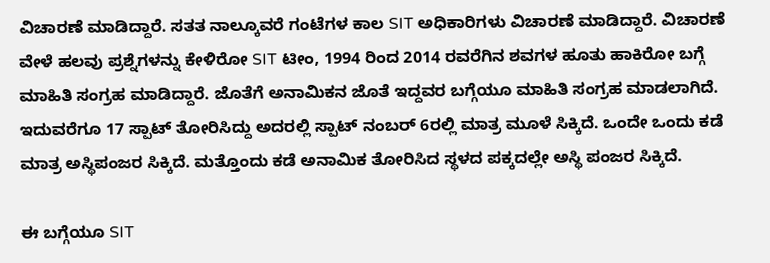ವಿಚಾರಣೆ ಮಾಡಿದ್ದಾರೆ. ಸತತ ನಾಲ್ಕೂವರೆ ಗಂಟೆಗಳ ಕಾಲ SIT ಅಧಿಕಾರಿಗಳು ವಿಚಾರಣೆ ಮಾಡಿದ್ದಾರೆ. ವಿಚಾರಣೆ ವೇಳೆ ಹಲವು ಪ್ರಶ್ನೆಗಳನ್ನು ಕೇಳಿರೋ SIT ಟೀಂ, 1994 ರಿಂದ 2014 ರವರೆಗಿನ ಶವಗಳ ಹೂತು ಹಾಕಿರೋ ಬಗ್ಗೆ ಮಾಹಿತಿ ಸಂಗ್ರಹ ಮಾಡಿದ್ದಾರೆ. ಜೊತೆಗೆ ಅನಾಮಿಕನ ಜೊತೆ ಇದ್ದವರ ಬಗ್ಗೆಯೂ ಮಾಹಿತಿ ಸಂಗ್ರಹ ಮಾಡಲಾಗಿದೆ. ಇದುವರೆಗೂ 17 ಸ್ಪಾಟ್ ತೋರಿಸಿದ್ದು ಅದರಲ್ಲಿ ಸ್ಪಾಟ್‌ ನಂಬರ್‌ 6ರಲ್ಲಿ ಮಾತ್ರ ಮೂಳೆ ಸಿಕ್ಕಿದೆ. ಒಂದೇ ಒಂದು ಕಡೆ ಮಾತ್ರ ಅಸ್ಥಿಪಂಜರ ಸಿಕ್ಕಿದೆ. ಮತ್ತೊಂದು ಕಡೆ ಅನಾಮಿಕ ತೋರಿಸಿದ ಸ್ಥಳದ ಪಕ್ಕದಲ್ಲೇ ಅಸ್ಥಿ ಪಂಜರ ಸಿಕ್ಕಿದೆ.

ಈ ಬಗ್ಗೆಯೂ SIT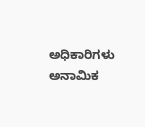ಅಧಿಕಾರಿಗಳು ಅನಾಮಿಕ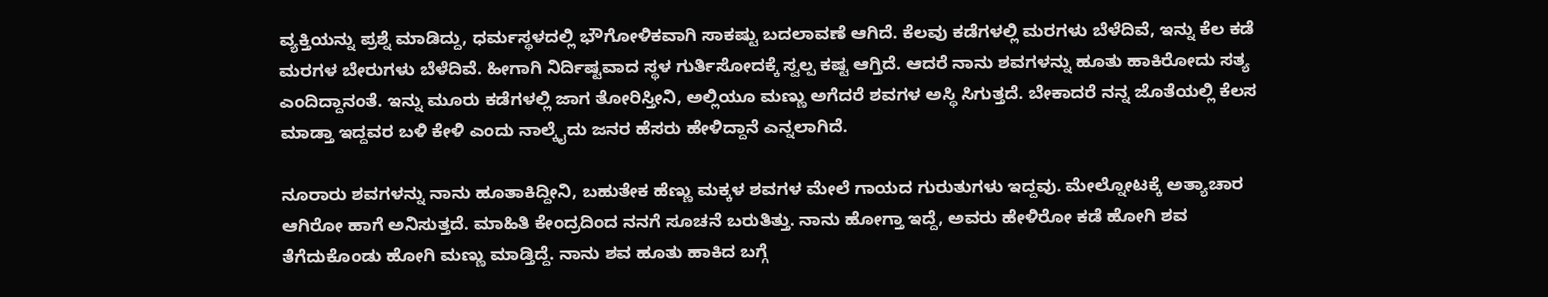ವ್ಯಕ್ತಿಯನ್ನು ಪ್ರಶ್ನೆ ಮಾಡಿದ್ದು, ಧರ್ಮಸ್ಥಳದಲ್ಲಿ ಭೌಗೋಳಿಕವಾಗಿ ಸಾಕಷ್ಟು ಬದಲಾವಣೆ ಆಗಿದೆ. ಕೆಲವು ಕಡೆಗಳಲ್ಲಿ ಮರಗಳು ಬೆಳೆದಿವೆ, ಇನ್ನು ಕೆಲ ಕಡೆ ಮರಗಳ ಬೇರುಗಳು ಬೆಳೆದಿವೆ. ಹೀಗಾಗಿ ನಿರ್ದಿಷ್ಟವಾದ ಸ್ಥಳ ಗುರ್ತಿಸೋದಕ್ಕೆ ಸ್ವಲ್ಪ ಕಷ್ಟ ಆಗ್ತಿದೆ. ಆದರೆ ನಾನು ಶವಗಳನ್ನು ಹೂತು ಹಾಕಿರೋದು ಸತ್ಯ ಎಂದಿದ್ದಾನಂತೆ. ಇನ್ನು ಮೂರು ಕಡೆಗಳಲ್ಲಿ ಜಾಗ ತೋರಿಸ್ತೀನಿ, ಅಲ್ಲಿಯೂ ಮಣ್ಣು ಅಗೆದರೆ ಶವಗಳ ಅಸ್ಥಿ ಸಿಗುತ್ತದೆ. ಬೇಕಾದರೆ ನನ್ನ ಜೊತೆಯಲ್ಲಿ ಕೆಲಸ ಮಾಡ್ತಾ ಇದ್ದವರ ಬಳಿ ಕೇಳಿ ಎಂದು ನಾಲ್ಕೈದು ಜನರ ಹೆಸರು ಹೇಳಿದ್ದಾನೆ ಎನ್ನಲಾಗಿದೆ.

ನೂರಾರು ಶವಗಳನ್ನು ನಾನು ಹೂತಾಕಿದ್ದೀನಿ, ಬಹುತೇಕ ಹೆಣ್ಣು ಮಕ್ಕಳ ಶವಗಳ ಮೇಲೆ ಗಾಯದ ಗುರುತುಗಳು ಇದ್ದವು. ಮೇಲ್ನೋಟಕ್ಕೆ ಅತ್ಯಾಚಾರ ಆಗಿರೋ ಹಾಗೆ ಅನಿಸುತ್ತದೆ. ಮಾಹಿತಿ ಕೇಂದ್ರದಿಂದ ನನಗೆ ಸೂಚನೆ ಬರುತಿತ್ತು. ನಾನು ಹೋಗ್ತಾ ಇದ್ದೆ, ಅವರು ಹೇಳಿರೋ ಕಡೆ ಹೋಗಿ ಶವ ತೆಗೆದುಕೊಂಡು ಹೋಗಿ ಮಣ್ಣು ಮಾಡ್ತಿದ್ದೆ. ನಾನು ಶವ ಹೂತು ಹಾಕಿದ ಬಗ್ಗೆ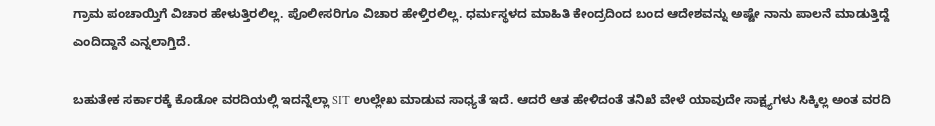ಗ್ರಾಮ ಪಂಚಾಯ್ತಿಗೆ ವಿಚಾರ ಹೇಳುತ್ತಿರಲಿಲ್ಲ. ಪೊಲೀಸರಿಗೂ ವಿಚಾರ ಹೇಳ್ತಿರಲಿಲ್ಲ. ಧರ್ಮಸ್ಥಳದ ಮಾಹಿತಿ ಕೇಂದ್ರದಿಂದ ಬಂದ ಆದೇಶವನ್ನು ಅಷ್ಟೇ ನಾನು ಪಾಲನೆ ಮಾಡುತ್ತಿದ್ದೆ ಎಂದಿದ್ದಾನೆ ಎನ್ನಲಾಗ್ತಿದೆ.

ಬಹುತೇಕ ಸರ್ಕಾರಕ್ಕೆ ಕೊಡೋ ವರದಿಯಲ್ಲಿ ಇದನ್ನೆಲ್ಲಾ SIT ಉಲ್ಲೇಖ ಮಾಡುವ ಸಾಧ್ಯತೆ ಇದೆ. ಆದರೆ ಆತ ಹೇಳಿದಂತೆ ತನಿಖೆ ವೇಳೆ ಯಾವುದೇ ಸಾಕ್ಷ್ಯಗಳು ಸಿಕ್ಕಿಲ್ಲ ಅಂತ ವರದಿ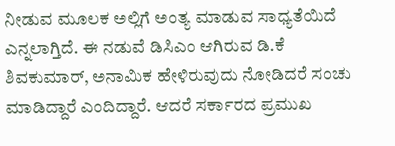ನೀಡುವ ಮೂಲಕ ಅಲ್ಲಿಗೆ ಅಂತ್ಯ ಮಾಡುವ ಸಾಧ್ಯತೆಯಿದೆ ಎನ್ನಲಾಗ್ತಿದೆ. ಈ ನಡುವೆ ಡಿಸಿಎಂ ಆಗಿರುವ ಡಿ.ಕೆ ಶಿವಕುಮಾರ್‌, ಅನಾಮಿಕ ಹೇಳಿರುವುದು ನೋಡಿದರೆ ಸಂಚು ಮಾಡಿದ್ದಾರೆ ಎಂದಿದ್ದಾರೆ. ಆದರೆ ಸರ್ಕಾರದ ಪ್ರಮುಖ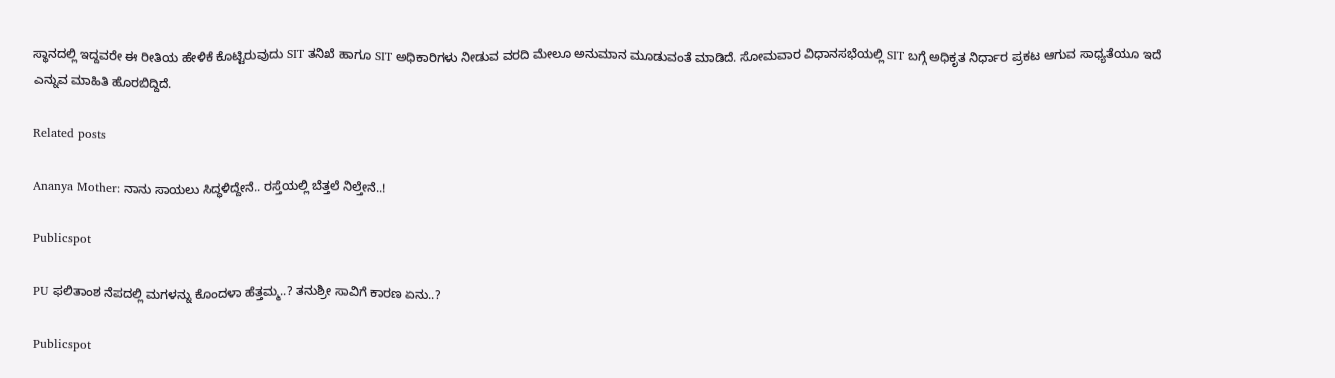ಸ್ಥಾನದಲ್ಲಿ ಇದ್ದವರೇ ಈ ರೀತಿಯ ಹೇಳಿಕೆ ಕೊಟ್ಟಿರುವುದು SIT ತನಿಖೆ ಹಾಗೂ SIT ಅಧಿಕಾರಿಗಳು ನೀಡುವ ವರದಿ ಮೇಲೂ ಅನುಮಾನ ಮೂಡುವಂತೆ ಮಾಡಿದೆ. ಸೋಮವಾರ ವಿಧಾನಸಭೆಯಲ್ಲಿ SIT ಬಗ್ಗೆ ಅಧಿಕೃತ ನಿರ್ಧಾರ ಪ್ರಕಟ ಆಗುವ ಸಾಧ್ಯತೆಯೂ ಇದೆ ಎನ್ನುವ ಮಾಹಿತಿ ಹೊರಬಿದ್ದಿದೆ.

Related posts

Ananya Mother: ನಾನು ಸಾಯಲು ಸಿದ್ಧಳಿದ್ದೇನೆ.. ರಸ್ತೆಯಲ್ಲಿ ಬೆತ್ತಲೆ ನಿಲ್ತೇನೆ..!

Publicspot

PU ಫಲಿತಾಂಶ ನೆಪದಲ್ಲಿ ಮಗಳನ್ನು ಕೊಂದಳಾ ಹೆತ್ತಮ್ಮ..? ತನುಶ್ರೀ ಸಾವಿಗೆ ಕಾರಣ ಏನು..?

Publicspot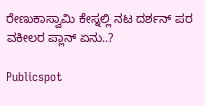ರೇಣುಕಾಸ್ವಾಮಿ ಕೇಸ್ನಲ್ಲಿ ನಟ ದರ್ಶನ್ ಪರ ವಕೀಲರ ಪ್ಲಾನ್ ಏನು..?

Publicspot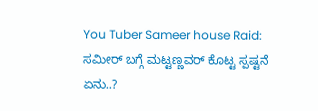You Tuber Sameer house Raid: ಸಮೀರ್ ಬಗ್ಗೆ ಮಟ್ಟಣ್ಣವರ್ ಕೊಟ್ಟ ಸ್ಪಷ್ಟನೆ ಏನು..?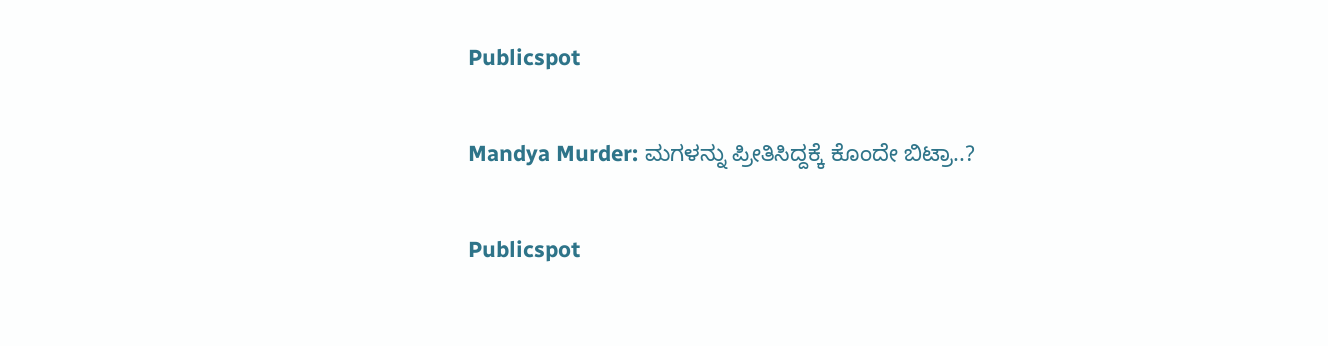Publicspot

Mandya Murder: ಮಗಳನ್ನು ಪ್ರೀತಿಸಿದ್ದಕ್ಕೆ ಕೊಂದೇ ಬಿಟ್ರಾ..?

Publicspot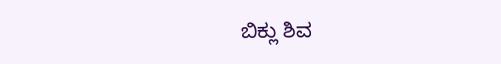ಬಿಕ್ಲು ಶಿವ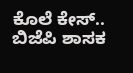ಕೊಲೆ ಕೇಸ್‌.. ಬಿಜೆಪಿ ಶಾಸಕ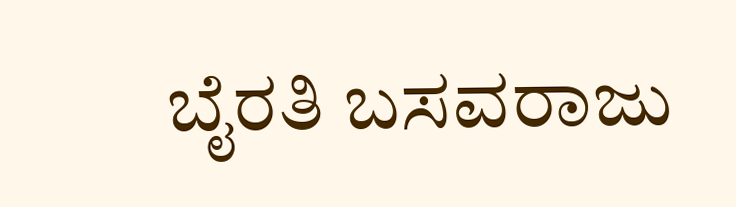ಬೈರತಿ ಬಸವರಾಜು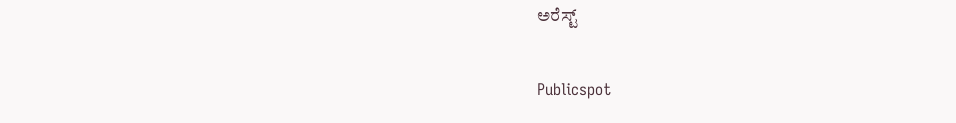ಅರೆಸ್ಟ್‌

Publicspot